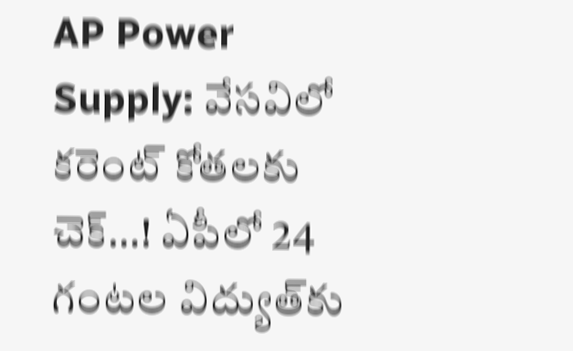AP Power Supply: వేసవిలో కరెంట్ కోతలకు చెక్…! ఏపీలో 24 గంటల విద్యుత్‌కు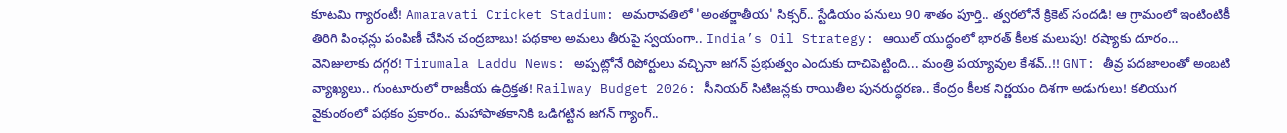కూటమి గ్యారంటీ! Amaravati Cricket Stadium: అమరావతిలో 'అంతర్జాతీయ' సిక్సర్.. స్టేడియం పనులు 90 శాతం పూర్తి.. త్వరలోనే క్రికెట్ సందడి! ఆ గ్రామంలో ఇంటింటికీ తిరిగి పింఛన్లు పంపిణీ చేసిన చంద్రబాబు! పథకాల అమలు తీరుపై స్వయంగా.. India’s Oil Strategy: ఆయిల్ యుద్ధంలో భారత్ కీలక మలుపు! రష్యాకు దూరం… వెనిజులాకు దగ్గర! Tirumala Laddu News: అప్పట్లోనే రిపోర్టులు వచ్చినా జగన్ ప్రభుత్వం ఎందుకు దాచిపెట్టింది... మంత్రి పయ్యావుల కేశవ్..!! GNT: తీవ్ర పదజాలంతో అంబటి వ్యాఖ్యలు.. గుంటూరులో రాజకీయ ఉద్రిక్తత! Railway Budget 2026: సీనియర్ సిటిజన్లకు రాయితీల పునరుద్ధరణ.. కేంద్రం కీలక నిర్ణయం దిశగా అడుగులు! కలియుగ వైకుంఠంలో పథకం ప్రకారం.. మహాపాతకానికి ఒడిగట్టిన జగన్ గ్యాంగ్..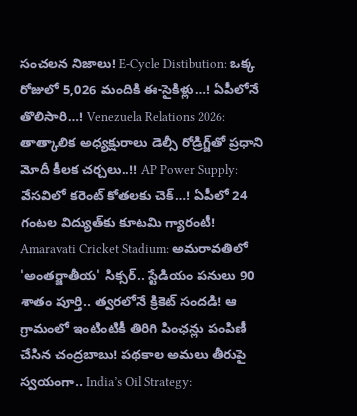సంచలన నిజాలు! E-Cycle Distibution: ఒక్క రోజులో 5,026 మందికి ఈ-సైకిళ్లు…! ఏపీలోనే తొలిసారి…! Venezuela Relations 2026: తాత్కాలిక అధ్యక్షురాలు డెల్సీ రోడ్రిగ్జ్‌తో ప్రధాని మోదీ కీలక చర్చలు..!! AP Power Supply: వేసవిలో కరెంట్ కోతలకు చెక్…! ఏపీలో 24 గంటల విద్యుత్‌కు కూటమి గ్యారంటీ! Amaravati Cricket Stadium: అమరావతిలో 'అంతర్జాతీయ' సిక్సర్.. స్టేడియం పనులు 90 శాతం పూర్తి.. త్వరలోనే క్రికెట్ సందడి! ఆ గ్రామంలో ఇంటింటికీ తిరిగి పింఛన్లు పంపిణీ చేసిన చంద్రబాబు! పథకాల అమలు తీరుపై స్వయంగా.. India’s Oil Strategy: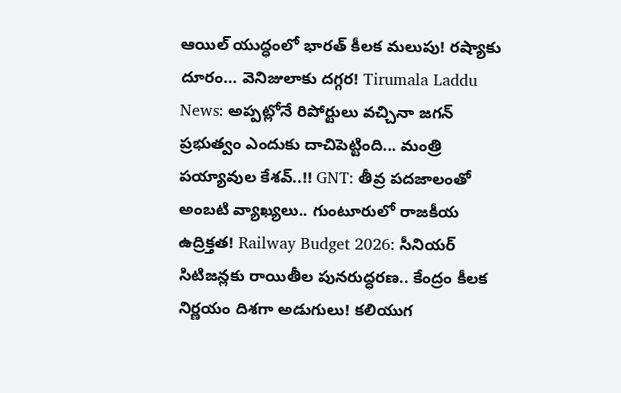ఆయిల్ యుద్ధంలో భారత్ కీలక మలుపు! రష్యాకు దూరం… వెనిజులాకు దగ్గర! Tirumala Laddu News: అప్పట్లోనే రిపోర్టులు వచ్చినా జగన్ ప్రభుత్వం ఎందుకు దాచిపెట్టింది... మంత్రి పయ్యావుల కేశవ్..!! GNT: తీవ్ర పదజాలంతో అంబటి వ్యాఖ్యలు.. గుంటూరులో రాజకీయ ఉద్రిక్తత! Railway Budget 2026: సీనియర్ సిటిజన్లకు రాయితీల పునరుద్ధరణ.. కేంద్రం కీలక నిర్ణయం దిశగా అడుగులు! కలియుగ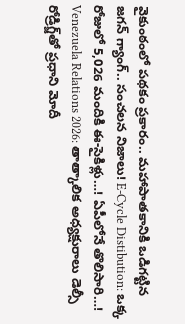వైకుంఠంలో పథకం ప్రకారం.. మహాపాతకానికి ఒడిగట్టిన జగన్ గ్యాంగ్.. సంచలన నిజాలు! E-Cycle Distibution: ఒక్క రోజులో 5,026 మందికి ఈ-సైకిళ్లు…! ఏపీలోనే తొలిసారి…! Venezuela Relations 2026: తాత్కాలిక అధ్యక్షురాలు డెల్సీ రోడ్రిగ్జ్‌తో ప్రధాని మోదీ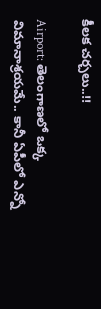కీలక చర్చలు..!!

Airport: తెలంగాణలో ఒక్క విమానాశ్రయమే.. కానీ ఏపీలో ఎన్నో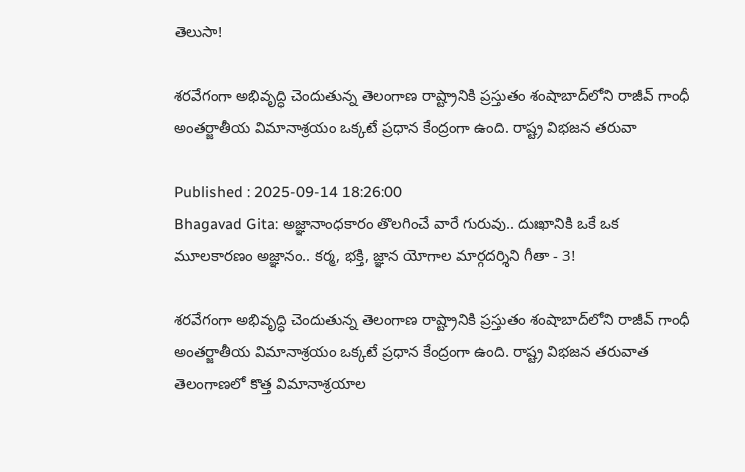తెలుసా!

శరవేగంగా అభివృద్ధి చెందుతున్న తెలంగాణ రాష్ట్రానికి ప్రస్తుతం శంషాబాద్‌లోని రాజీవ్ గాంధీ అంతర్జాతీయ విమానాశ్రయం ఒక్కటే ప్రధాన కేంద్రంగా ఉంది. రాష్ట్ర విభజన తరువా

Published : 2025-09-14 18:26:00
Bhagavad Gita: అజ్ఞానాంధకారం తొలగించే వారే గురువు.. దుఃఖానికి ఒకే ఒక మూలకారణం అజ్ఞానం.. కర్మ, భక్తి, జ్ఞాన యోగాల మార్గదర్శిని గీతా - 3!

శరవేగంగా అభివృద్ధి చెందుతున్న తెలంగాణ రాష్ట్రానికి ప్రస్తుతం శంషాబాద్‌లోని రాజీవ్ గాంధీ అంతర్జాతీయ విమానాశ్రయం ఒక్కటే ప్రధాన కేంద్రంగా ఉంది. రాష్ట్ర విభజన తరువాత తెలంగాణలో కొత్త విమానాశ్రయాల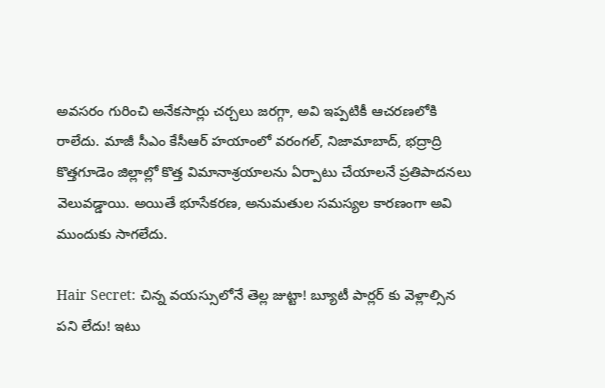అవసరం గురించి అనేకసార్లు చర్చలు జరగ్గా, అవి ఇప్పటికీ ఆచరణలోకి రాలేదు. మాజీ సీఎం కేసీఆర్ హయాంలో వరంగల్, నిజామాబాద్, భద్రాద్రి కొత్తగూడెం జిల్లాల్లో కొత్త విమానాశ్రయాలను ఏర్పాటు చేయాలనే ప్రతిపాదనలు వెలువడ్డాయి. అయితే భూసేకరణ, అనుమతుల సమస్యల కారణంగా అవి ముందుకు సాగలేదు.

Hair Secret: చిన్న వయస్సులోనే తెల్ల జుట్టా! బ్యూటీ పార్లర్ కు వెళ్లాల్సిన పని లేదు! ఇటు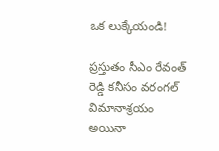ఒక లుక్కేయండి!

ప్రస్తుతం సీఎం రేవంత్ రెడ్డి కనీసం వరంగల్ విమానాశ్రయం అయినా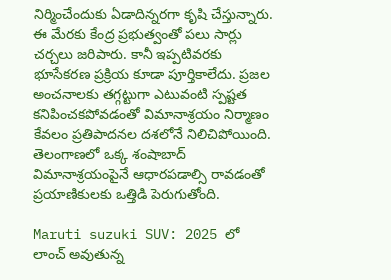నిర్మించేందుకు ఏడాదిన్నరగా కృషి చేస్తున్నారు. ఈ మేరకు కేంద్ర ప్రభుత్వంతో పలు సార్లు చర్చలు జరిపారు. కానీ ఇప్పటివరకు భూసేకరణ ప్రక్రియ కూడా పూర్తికాలేదు. ప్రజల అంచనాలకు తగ్గట్టుగా ఎటువంటి స్పష్టత కనిపించకపోవడంతో విమానాశ్రయం నిర్మాణం కేవలం ప్రతిపాదనల దశలోనే నిలిచిపోయింది. తెలంగాణలో ఒక్క శంషాబాద్ విమానాశ్రయంపైనే ఆధారపడాల్సి రావడంతో ప్రయాణికులకు ఒత్తిడి పెరుగుతోంది.

Maruti suzuki SUV: 2025 లో లాంచ్ అవుతున్న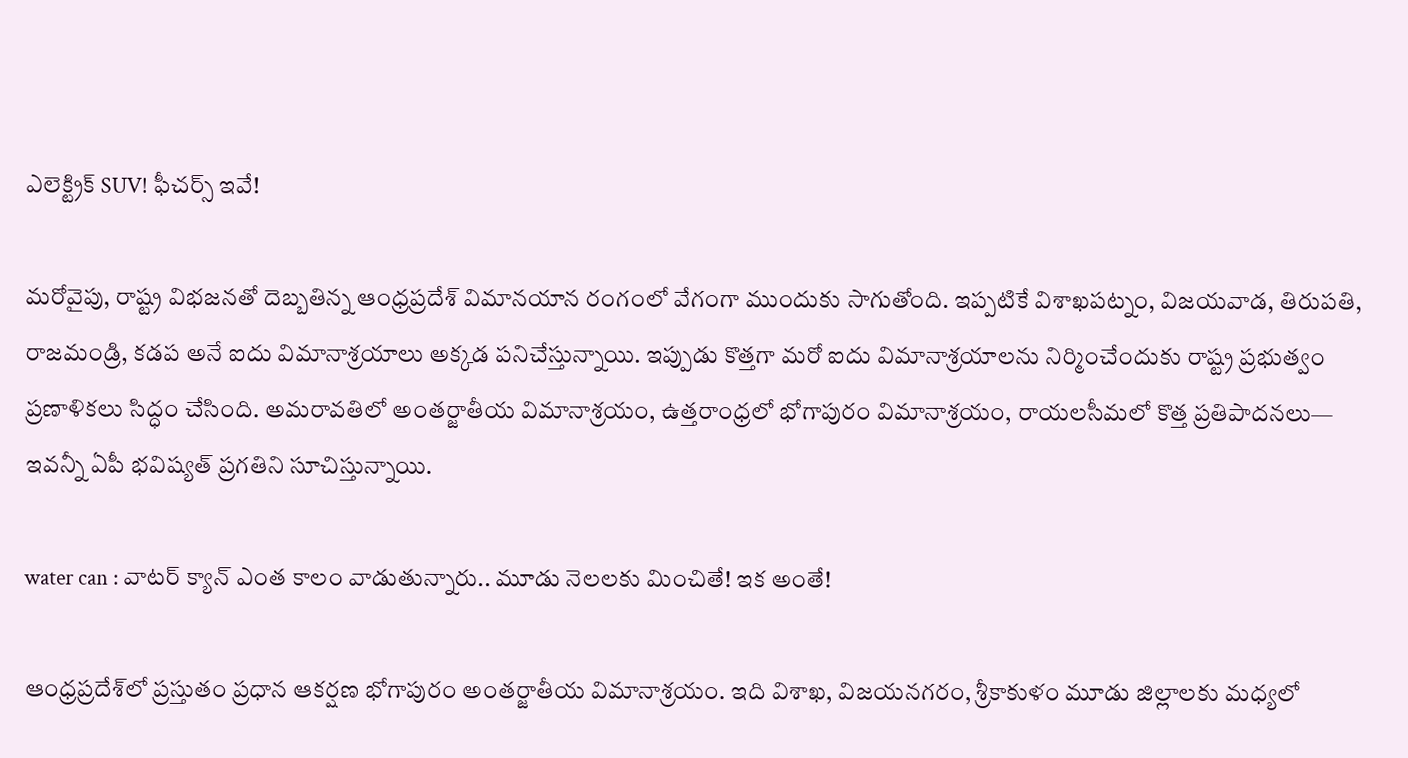ఎలెక్ట్రిక్ SUV! ఫీచర్స్ ఇవే!

మరోవైపు, రాష్ట్ర విభజనతో దెబ్బతిన్న ఆంధ్రప్రదేశ్ విమానయాన రంగంలో వేగంగా ముందుకు సాగుతోంది. ఇప్పటికే విశాఖపట్నం, విజయవాడ, తిరుపతి, రాజమండ్రి, కడప అనే ఐదు విమానాశ్రయాలు అక్కడ పనిచేస్తున్నాయి. ఇప్పుడు కొత్తగా మరో ఐదు విమానాశ్రయాలను నిర్మించేందుకు రాష్ట్ర ప్రభుత్వం ప్రణాళికలు సిద్ధం చేసింది. అమరావతిలో అంతర్జాతీయ విమానాశ్రయం, ఉత్తరాంధ్రలో భోగాపురం విమానాశ్రయం, రాయలసీమలో కొత్త ప్రతిపాదనలు— ఇవన్నీ ఏపీ భవిష్యత్ ప్రగతిని సూచిస్తున్నాయి.

water can : వాటర్ క్యాన్ ఎంత కాలం వాడుతున్నారు.. మూడు నెలలకు మించితే! ఇక అంతే!

ఆంధ్రప్రదేశ్‌లో ప్రస్తుతం ప్రధాన ఆకర్షణ భోగాపురం అంతర్జాతీయ విమానాశ్రయం. ఇది విశాఖ, విజయనగరం, శ్రీకాకుళం మూడు జిల్లాలకు మధ్యలో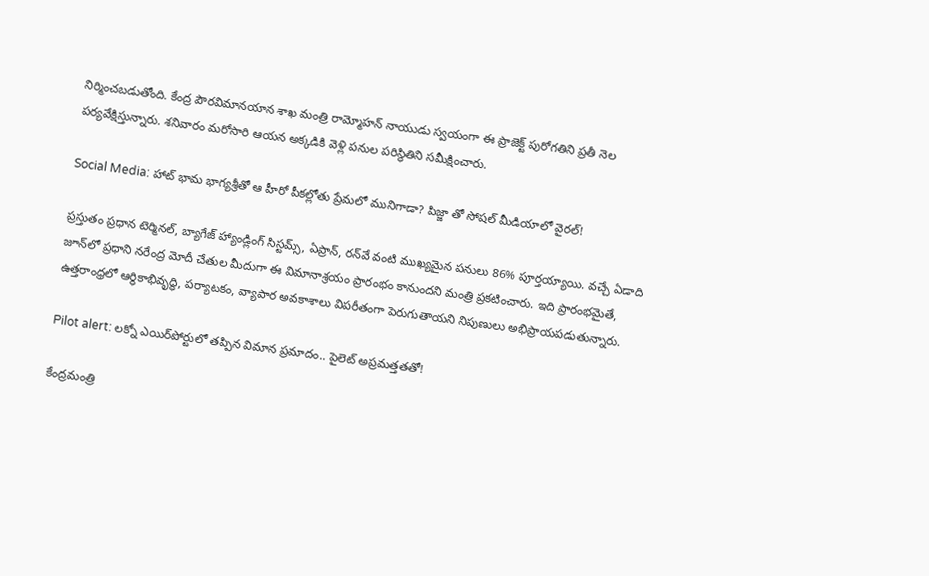నిర్మించబడుతోంది. కేంద్ర పౌరవిమానయాన శాఖ మంత్రి రామ్మోహన్ నాయుడు స్వయంగా ఈ ప్రాజెక్ట్ పురోగతిని ప్రతీ నెల పర్యవేక్షిస్తున్నారు. శనివారం మరోసారి ఆయన అక్కడికి వెళ్లి పనుల పరిస్థితిని సమీక్షించారు.

Social Media: హాట్ భామ భాగ్యశ్రీతో ఆ హీరో పీకల్లోతు ప్రేమలో మునిగాడా? పిజ్జా తో సోషల్ మీడియాలో వైరల్!

ప్రస్తుతం ప్రధాన టెర్మినల్, బ్యాగేజ్ హ్యాండ్లింగ్ సిస్టమ్స్, ఏప్రాన్, రన్‌వే వంటి ముఖ్యమైన పనులు 86% పూర్తయ్యాయి. వచ్చే ఏడాది జూన్‌లో ప్రధాని నరేంద్ర మోదీ చేతుల మీదుగా ఈ విమానాశ్రయం ప్రారంభం కానుందని మంత్రి ప్రకటించారు. ఇది ప్రారంభమైతే, ఉత్తరాంధ్రలో ఆర్థికాభివృద్ధి, పర్యాటకం, వ్యాపార అవకాశాలు విపరీతంగా పెరుగుతాయని నిపుణులు అభిప్రాయపడుతున్నారు.

Pilot alert: లక్నో ఎయిర్‌పోర్టులో తప్పిన విమాన ప్రమాదం.. పైలెట్ అప్రమత్తతతో!

కేంద్రమంత్రి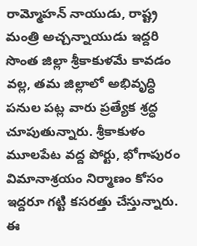రామ్మోహన్ నాయుడు, రాష్ట్ర మంత్రి అచ్చన్నాయుడు ఇద్దరి సొంత జిల్లా శ్రీకాకుళమే కావడం వల్ల, తమ జిల్లాలో అభివృద్ధి పనుల పట్ల వారు ప్రత్యేక శ్రద్ధ చూపుతున్నారు. శ్రీకాకుళం మూలపేట వద్ద పోర్టు, భోగాపురం విమానాశ్రయం నిర్మాణం కోసం ఇద్దరూ గట్టి కసరత్తు చేస్తున్నారు. ఈ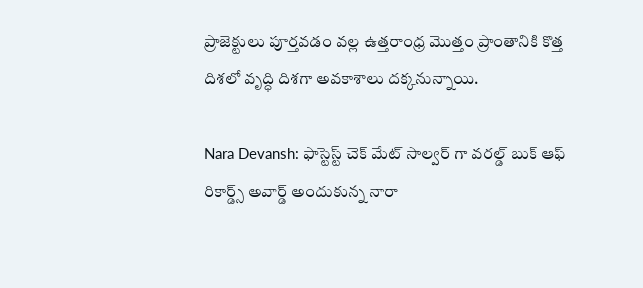ప్రాజెక్టులు పూర్తవడం వల్ల ఉత్తరాంధ్ర మొత్తం ప్రాంతానికి కొత్త దిశలో వృద్ధి దిశగా అవకాశాలు దక్కనున్నాయి.

Nara Devansh: ఫాస్టెస్ట్ చెక్ మేట్ సాల్వర్ గా వరల్డ్ బుక్ ఆఫ్ రికార్డ్స్ అవార్డ్ అందుకున్న నారా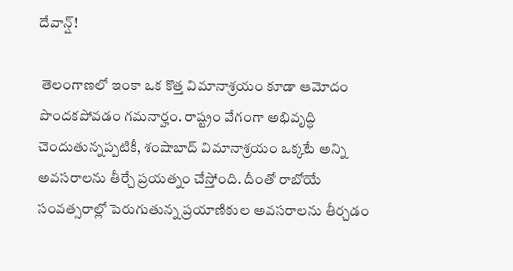దేవాన్ష్!

 తెలంగాణలో ఇంకా ఒక కొత్త విమానాశ్రయం కూడా ఆమోదం పొందకపోవడం గమనార్హం. రాష్ట్రం వేగంగా అభివృద్ధి చెందుతున్నప్పటికీ, శంషాబాద్ విమానాశ్రయం ఒక్కటే అన్ని అవసరాలను తీర్చే ప్రయత్నం చేస్తోంది. దీంతో రాబోయే సంవత్సరాల్లో పెరుగుతున్న ప్రయాణికుల అవసరాలను తీర్చడం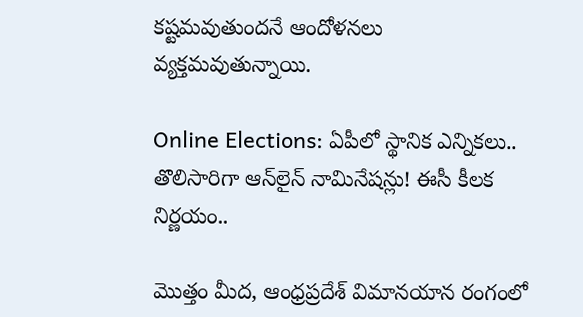కష్టమవుతుందనే ఆందోళనలు వ్యక్తమవుతున్నాయి.

Online Elections: ఏపీలో స్థానిక ఎన్నికలు.. తొలిసారిగా ఆన్‌లైన్ నామినేషన్లు! ఈసీ కీలక నిర్ణయం..

మొత్తం మీద, ఆంధ్రప్రదేశ్ విమానయాన రంగంలో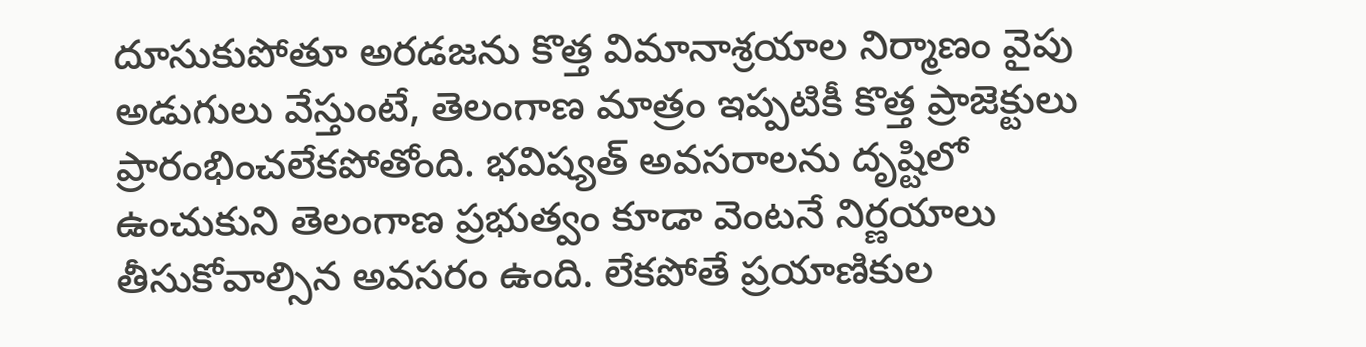దూసుకుపోతూ అరడజను కొత్త విమానాశ్రయాల నిర్మాణం వైపు అడుగులు వేస్తుంటే, తెలంగాణ మాత్రం ఇప్పటికీ కొత్త ప్రాజెక్టులు ప్రారంభించలేకపోతోంది. భవిష్యత్ అవసరాలను దృష్టిలో ఉంచుకుని తెలంగాణ ప్రభుత్వం కూడా వెంటనే నిర్ణయాలు తీసుకోవాల్సిన అవసరం ఉంది. లేకపోతే ప్రయాణికుల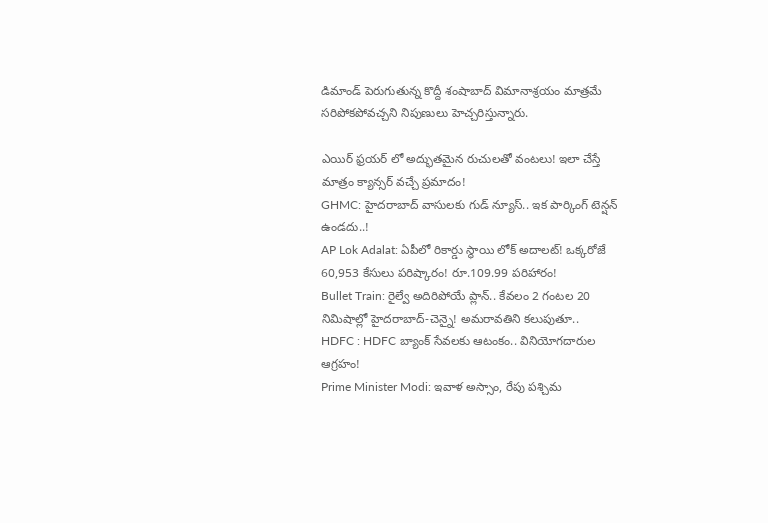డిమాండ్ పెరుగుతున్న కొద్దీ శంషాబాద్ విమానాశ్రయం మాత్రమే సరిపోకపోవచ్చని నిపుణులు హెచ్చరిస్తున్నారు.

ఎయిర్ ఫ్రయర్ లో అద్భుతమైన రుచులతో వంటలు! ఇలా చేస్తే మాత్రం క్యాన్సర్ వచ్చే ప్రమాదం!
GHMC: హైదరాబాద్ వాసులకు గుడ్ న్యూస్.. ఇక పార్కింగ్ టెన్షన్ ఉండదు..!
AP Lok Adalat: ఏపీలో రికార్డు స్థాయి లోక్ అదాలట్! ఒక్కరోజే 60,953 కేసులు పరిష్కారం! రూ.109.99 పరిహారం!
Bullet Train: రైల్వే అదిరిపోయే ప్లాన్.. కేవలం 2 గంటల 20 నిమిషాల్లో హైదరాబాద్-చెన్నై! అమరావతిని కలుపుతూ..
HDFC : HDFC బ్యాంక్ సేవలకు ఆటంకం.. వినియోగదారుల ఆగ్రహం!
Prime Minister Modi: ఇవాళ అస్సాం, రేపు పశ్చిమ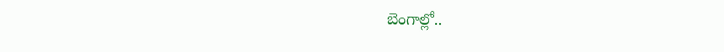బెంగాల్లో..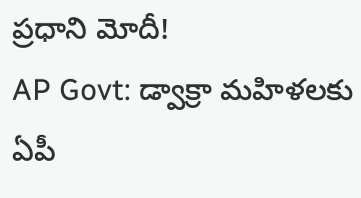ప్రధాని మోదీ!
AP Govt: డ్వాక్రా మహిళలకు ఏపీ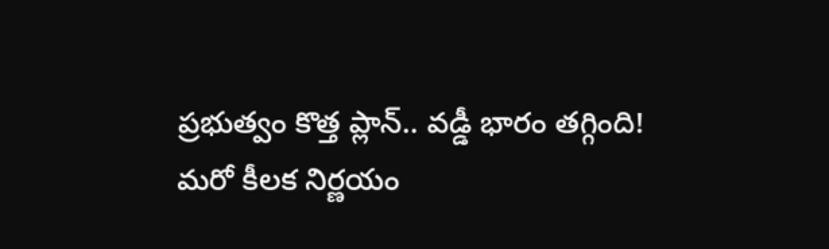ప్రభుత్వం కొత్త ప్లాన్.. వడ్డీ భారం తగ్గింది! మరో కీలక నిర్ణయం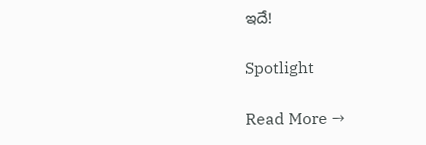ఇదే!

Spotlight

Read More →